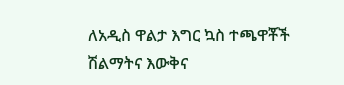ለአዲስ ዋልታ እግር ኳስ ተጫዋቾች ሽልማትና እውቅና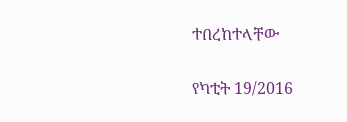ተበረከተላቸው

የካቲት 19/2016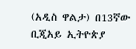(አዲስ ዋልታ) በ13ኛው ቢጂአይ ኢትዮጵያ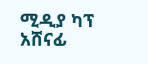ሚዲያ ካፕ አሸናፊ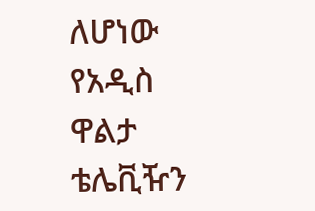ለሆነው የአዲስ ዋልታ ቴሌቪዥን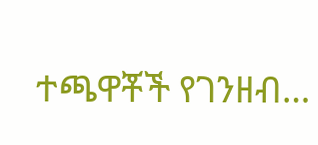ተጫዋቾች የገንዘብ…